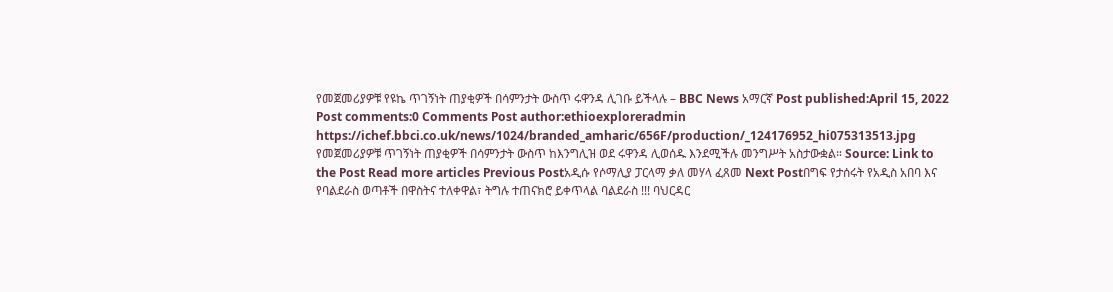የመጀመሪያዎቹ የዩኬ ጥገኝነት ጠያቂዎች በሳምንታት ውስጥ ሩዋንዳ ሊገቡ ይችላሉ – BBC News አማርኛ Post published:April 15, 2022 Post comments:0 Comments Post author:ethioexploreradmin https://ichef.bbci.co.uk/news/1024/branded_amharic/656F/production/_124176952_hi075313513.jpg የመጀመሪያዎቹ ጥገኝነት ጠያቂዎች በሳምንታት ውስጥ ከእንግሊዝ ወደ ሩዋንዳ ሊወሰዱ እንደሚችሉ መንግሥት አስታውቋል። Source: Link to the Post Read more articles Previous Postአዲሱ የሶማሊያ ፓርላማ ቃለ መሃላ ፈጸመ Next Postበግፍ የታሰሩት የአዲስ አበባ እና የባልደራስ ወጣቶች በዋስትና ተለቀዋል፣ ትግሉ ተጠናክሮ ይቀጥላል ባልደራስ !!! ባህርዳር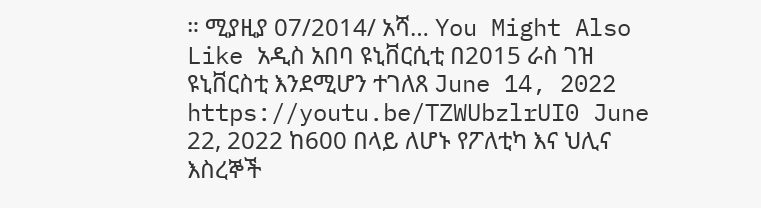። ሚያዚያ 07/2014/ አሻ… You Might Also Like አዲስ አበባ ዩኒቨርሲቲ በ2015 ራስ ገዝ ዩኒቨርስቲ እንደሚሆን ተገለጸ June 14, 2022 https://youtu.be/TZWUbzlrUI0 June 22, 2022 ከ600 በላይ ለሆኑ የፖለቲካ እና ህሊና እስረኞች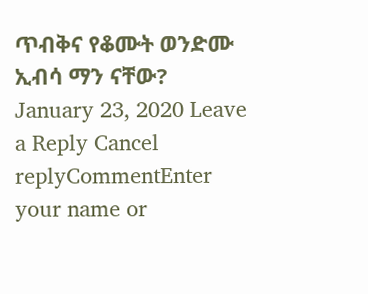ጥብቅና የቆሙት ወንድሙ ኢብሳ ማን ናቸው? January 23, 2020 Leave a Reply Cancel replyCommentEnter your name or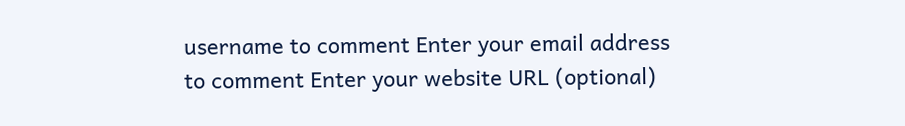username to comment Enter your email address to comment Enter your website URL (optional)